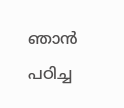ഞാൻ പഠിച്ച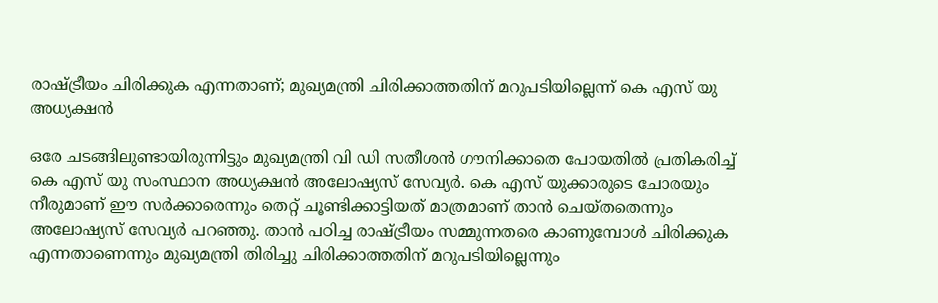രാഷ്ട്രീയം ചിരിക്കുക എന്നതാണ്; മുഖ്യമന്ത്രി ചിരിക്കാത്തതിന് മറുപടിയില്ലെന്ന് കെ എസ് യു അധ്യക്ഷൻ

ഒരേ ചടങ്ങിലുണ്ടായിരുന്നിട്ടും മുഖ്യമന്ത്രി വി ഡി സതീശൻ ഗൗനിക്കാതെ പോയതിൽ പ്രതികരിച്ച് കെ എസ് യു സംസ്ഥാന അധ്യക്ഷൻ അലോഷ്യസ് സേവ്യർ. കെ എസ് യുക്കാരുടെ ചോരയും നീരുമാണ് ഈ സർക്കാരെന്നും തെറ്റ് ചൂണ്ടിക്കാട്ടിയത് മാത്രമാണ് താൻ ചെയ്തതെന്നും അലോഷ്യസ് സേവ്യർ പറഞ്ഞു. താൻ പഠിച്ച രാഷ്ട്രീയം സമ്മുന്നതരെ കാണുമ്പോൾ ചിരിക്കുക എന്നതാണെന്നും മുഖ്യമന്ത്രി തിരിച്ചു ചിരിക്കാത്തതിന് മറുപടിയില്ലെന്നും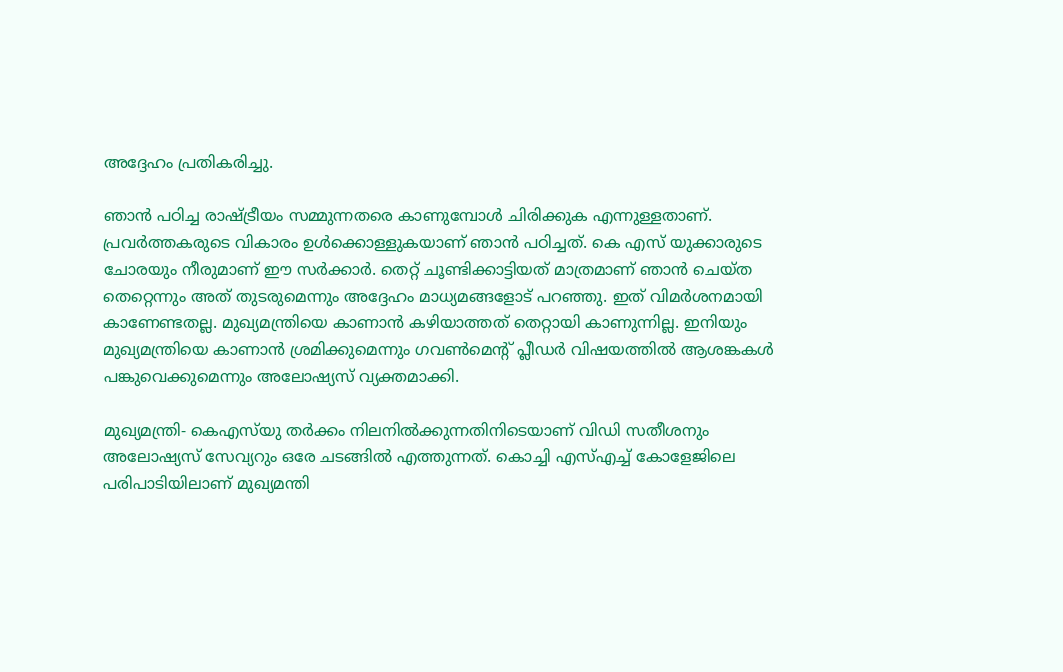അദ്ദേഹം പ്രതികരിച്ചു.

ഞാൻ പഠിച്ച രാഷ്ട്രീയം സമ്മുന്നതരെ കാണുമ്പോൾ ചിരിക്കുക എന്നുള്ളതാണ്. പ്രവർത്തകരുടെ വികാരം ഉൾക്കൊള്ളുകയാണ് ഞാൻ പഠിച്ചത്. കെ എസ് യുക്കാരുടെ ചോരയും നീരുമാണ് ഈ സർക്കാർ. തെറ്റ് ചൂണ്ടിക്കാട്ടിയത് മാത്രമാണ് ഞാൻ ചെയ്ത തെറ്റെന്നും അത് തുടരുമെന്നും അദ്ദേഹം മാധ്യമങ്ങളോട് പറഞ്ഞു. ഇത് വിമർശനമായി കാണേണ്ടതല്ല. മുഖ്യമന്ത്രിയെ കാണാൻ കഴിയാത്തത് തെറ്റായി കാണുന്നില്ല. ഇനിയും മുഖ്യമന്ത്രിയെ കാണാൻ ശ്രമിക്കുമെന്നും ഗവൺമെന്റ് പ്ലീഡർ വിഷയത്തിൽ ആശങ്കകൾ പങ്കുവെക്കുമെന്നും അലോഷ്യസ് വ്യക്തമാക്കി.

മുഖ്യമന്ത്രി- കെഎസ്‍യു തർക്കം നിലനിൽക്കുന്നതിനിടെയാണ് വിഡി സതീശനും അലോഷ്യസ് സേവ്യറും ഒരേ ചടങ്ങിൽ എത്തുന്നത്. കൊച്ചി എസ്എച്ച് കോളേജിലെ പരിപാടിയിലാണ് മുഖ്യമന്തി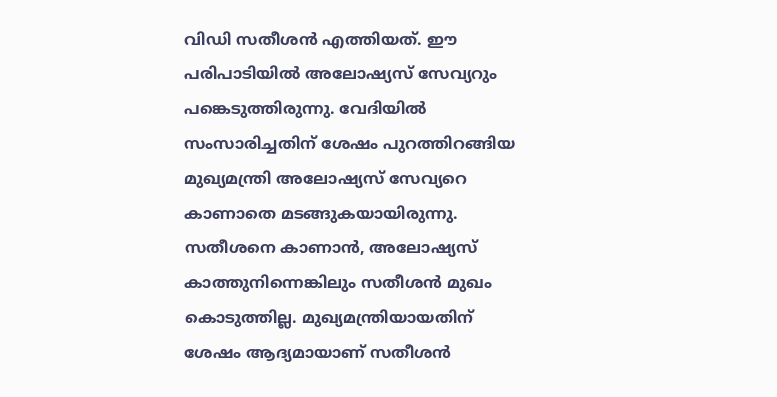വിഡി സതീശൻ എത്തിയത്. ഈ പരിപാടിയിൽ അലോഷ്യസ് സേവ്യറും പങ്കെടുത്തിരുന്നു. വേദിയിൽ സംസാരിച്ചതിന് ശേഷം പുറത്തിറങ്ങിയ മുഖ്യമന്ത്രി അലോഷ്യസ് സേവ്യറെ കാണാതെ മടങ്ങുകയായിരുന്നു. സതീശനെ കാണാൻ, അലോഷ്യസ് കാത്തുനിന്നെങ്കിലും സതീശൻ മുഖം കൊടുത്തില്ല. മുഖ്യമന്ത്രിയായതിന് ശേഷം ആദ്യമായാണ് സതീശൻ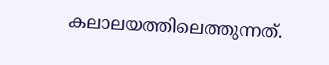കലാലയത്തിലെത്തുന്നത്.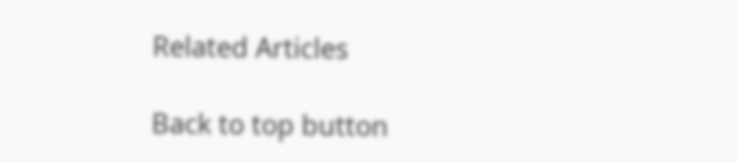Related Articles

Back to top button